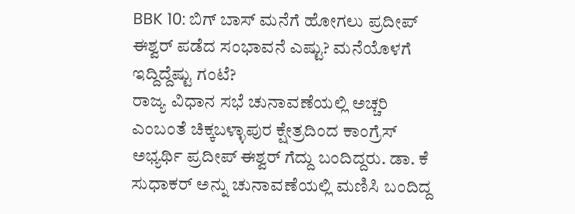BBK 10: ಬಿಗ್ ಬಾಸ್ ಮನೆಗೆ ಹೋಗಲು ಪ್ರದೀಪ್ ಈಶ್ವರ್ ಪಡೆದ ಸಂಭಾವನೆ ಎಷ್ಟು? ಮನೆಯೊಳಗೆ ಇದ್ದಿದ್ದೆಷ್ಟು ಗಂಟೆ?
ರಾಜ್ಯ ವಿಧಾನ ಸಭೆ ಚುನಾವಣೆಯಲ್ಲಿ ಅಚ್ಚರಿ ಎಂಬಂತೆ ಚಿಕ್ಕಬಳ್ಳಾಪುರ ಕ್ಷೇತ್ರದಿಂದ ಕಾಂಗ್ರೆಸ್ ಅಭ್ಯರ್ಥಿ ಪ್ರದೀಪ್ ಈಶ್ವರ್ ಗೆದ್ದು ಬಂದಿದ್ದರು. ಡಾ. ಕೆ ಸುಧಾಕರ್ ಅನ್ನು ಚುನಾವಣೆಯಲ್ಲಿ ಮಣಿಸಿ ಬಂದಿದ್ದ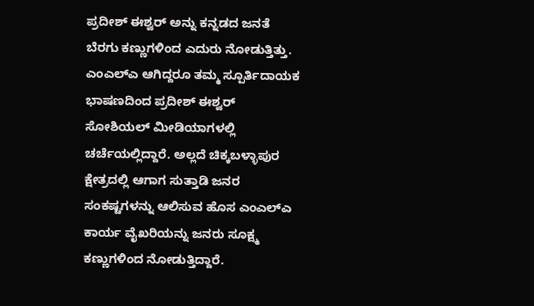ಪ್ರದೀಶ್ ಈಶ್ವರ್ ಅನ್ನು ಕನ್ನಡದ ಜನತೆ ಬೆರಗು ಕಣ್ಣುಗಳಿಂದ ಎದುರು ನೋಡುತ್ತಿತ್ತು.
ಎಂಎಲ್ಎ ಆಗಿದ್ದರೂ ತಮ್ಮ ಸ್ಪೂರ್ತಿದಾಯಕ ಭಾಷಣದಿಂದ ಪ್ರದೀಶ್ ಈಶ್ವರ್ ಸೋಶಿಯಲ್ ಮೀಡಿಯಾಗಳಲ್ಲಿ ಚರ್ಚೆಯಲ್ಲಿದ್ದಾರೆ. ಅಲ್ಲದೆ ಚಿಕ್ಕಬಳ್ಳಾಪುರ ಕ್ಷೇತ್ರದಲ್ಲಿ ಆಗಾಗ ಸುತ್ತಾಡಿ ಜನರ ಸಂಕಷ್ಟಗಳನ್ನು ಆಲಿಸುವ ಹೊಸ ಎಂಎಲ್ಎ ಕಾರ್ಯ ವೈಖರಿಯನ್ನು ಜನರು ಸೂಕ್ಷ್ಮ ಕಣ್ಣುಗಳಿಂದ ನೋಡುತ್ತಿದ್ದಾರೆ.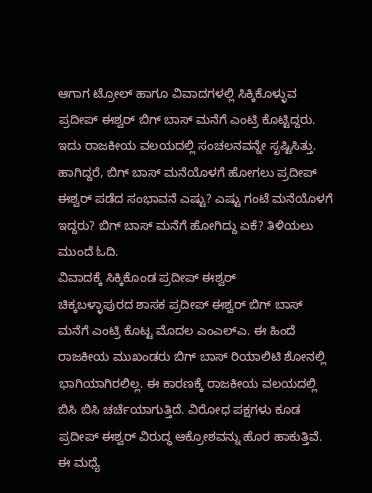ಆಗಾಗ ಟ್ರೋಲ್ ಹಾಗೂ ವಿವಾದಗಳಲ್ಲಿ ಸಿಕ್ಕಿಕೊಳ್ಳುವ ಪ್ರದೀಪ್ ಈಶ್ವರ್ ಬಿಗ್ ಬಾಸ್ ಮನೆಗೆ ಎಂಟ್ರಿ ಕೊಟ್ಟಿದ್ದರು. ಇದು ರಾಜಕೀಯ ವಲಯದಲ್ಲಿ ಸಂಚಲನವನ್ನೇ ಸೃಷ್ಟಿಸಿತ್ತು. ಹಾಗಿದ್ದರೆ, ಬಿಗ್ ಬಾಸ್ ಮನೆಯೊಳಗೆ ಹೋಗಲು ಪ್ರದೀಪ್ ಈಶ್ವರ್ ಪಡೆದ ಸಂಭಾವನೆ ಎಷ್ಟು? ಎಷ್ಟು ಗಂಟೆ ಮನೆಯೊಳಗೆ ಇದ್ದರು? ಬಿಗ್ ಬಾಸ್ ಮನೆಗೆ ಹೋಗಿದ್ದು ಏಕೆ? ತಿಳಿಯಲು ಮುಂದೆ ಓದಿ.
ವಿವಾದಕ್ಕೆ ಸಿಕ್ಕಿಕೊಂಡ ಪ್ರದೀಪ್ ಈಶ್ವರ್
ಚಿಕ್ಕಬಳ್ಳಾಪುರದ ಶಾಸಕ ಪ್ರದೀಪ್ ಈಶ್ವರ್ ಬಿಗ್ ಬಾಸ್ ಮನೆಗೆ ಎಂಟ್ರಿ ಕೊಟ್ಟ ಮೊದಲ ಎಂಎಲ್ಎ. ಈ ಹಿಂದೆ ರಾಜಕೀಯ ಮುಖಂಡರು ಬಿಗ್ ಬಾಸ್ ರಿಯಾಲಿಟಿ ಶೋನಲ್ಲಿ ಭಾಗಿಯಾಗಿರಲಿಲ್ಲ. ಈ ಕಾರಣಕ್ಕೆ ರಾಜಕೀಯ ವಲಯದಲ್ಲಿ ಬಿಸಿ ಬಿಸಿ ಚರ್ಚೆಯಾಗುತ್ತಿದೆ. ವಿರೋಧ ಪಕ್ಷಗಳು ಕೂಡ ಪ್ರದೀಪ್ ಈಶ್ವರ್ ವಿರುದ್ಧ ಆಕ್ರೋಶವನ್ನು ಹೊರ ಹಾಕುತ್ತಿವೆ. ಈ ಮಧ್ಯೆ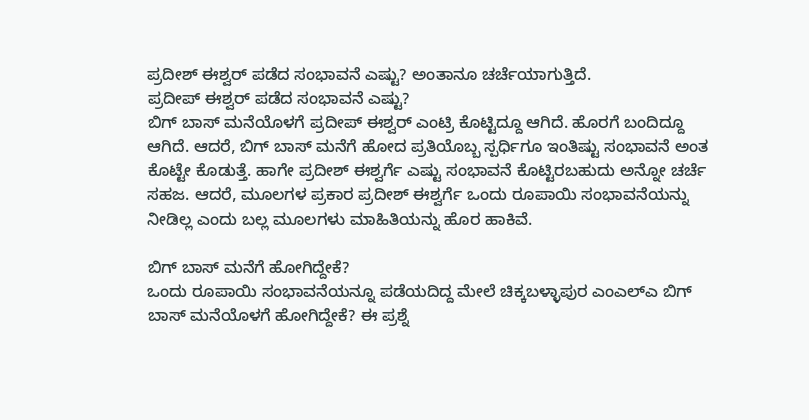ಪ್ರದೀಶ್ ಈಶ್ವರ್ ಪಡೆದ ಸಂಭಾವನೆ ಎಷ್ಟು? ಅಂತಾನೂ ಚರ್ಚೆಯಾಗುತ್ತಿದೆ.
ಪ್ರದೀಪ್ ಈಶ್ವರ್ ಪಡೆದ ಸಂಭಾವನೆ ಎಷ್ಟು?
ಬಿಗ್ ಬಾಸ್ ಮನೆಯೊಳಗೆ ಪ್ರದೀಪ್ ಈಶ್ವರ್ ಎಂಟ್ರಿ ಕೊಟ್ಟಿದ್ದೂ ಆಗಿದೆ. ಹೊರಗೆ ಬಂದಿದ್ದೂ ಆಗಿದೆ. ಆದರೆ, ಬಿಗ್ ಬಾಸ್ ಮನೆಗೆ ಹೋದ ಪ್ರತಿಯೊಬ್ಬ ಸ್ಪರ್ಧಿಗೂ ಇಂತಿಷ್ಟು ಸಂಭಾವನೆ ಅಂತ ಕೊಟ್ಟೇ ಕೊಡುತ್ತೆ. ಹಾಗೇ ಪ್ರದೀಶ್ ಈಶ್ವರ್ಗೆ ಎಷ್ಟು ಸಂಭಾವನೆ ಕೊಟ್ಟಿರಬಹುದು ಅನ್ನೋ ಚರ್ಚೆ ಸಹಜ. ಆದರೆ, ಮೂಲಗಳ ಪ್ರಕಾರ ಪ್ರದೀಶ್ ಈಶ್ವರ್ಗೆ ಒಂದು ರೂಪಾಯಿ ಸಂಭಾವನೆಯನ್ನು ನೀಡಿಲ್ಲ ಎಂದು ಬಲ್ಲ ಮೂಲಗಳು ಮಾಹಿತಿಯನ್ನು ಹೊರ ಹಾಕಿವೆ.

ಬಿಗ್ ಬಾಸ್ ಮನೆಗೆ ಹೋಗಿದ್ದೇಕೆ?
ಒಂದು ರೂಪಾಯಿ ಸಂಭಾವನೆಯನ್ನೂ ಪಡೆಯದಿದ್ದ ಮೇಲೆ ಚಿಕ್ಕಬಳ್ಳಾಪುರ ಎಂಎಲ್ಎ ಬಿಗ್ ಬಾಸ್ ಮನೆಯೊಳಗೆ ಹೋಗಿದ್ದೇಕೆ? ಈ ಪ್ರಶ್ನೆ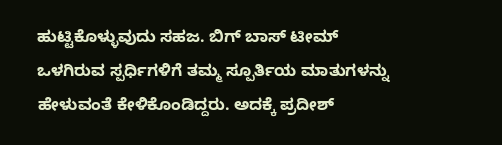ಹುಟ್ಟಿಕೊಳ್ಳುವುದು ಸಹಜ. ಬಿಗ್ ಬಾಸ್ ಟೀಮ್ ಒಳಗಿರುವ ಸ್ಪರ್ಧಿಗಳಿಗೆ ತಮ್ಮ ಸ್ಪೂರ್ತಿಯ ಮಾತುಗಳನ್ನು ಹೇಳುವಂತೆ ಕೇಳಿಕೊಂಡಿದ್ದರು. ಅದಕ್ಕೆ ಪ್ರದೀಶ್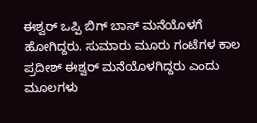ಈಶ್ವರ್ ಒಪ್ಪಿ ಬಿಗ್ ಬಾಸ್ ಮನೆಯೊಳಗೆ ಹೋಗಿದ್ದರು. ಸುಮಾರು ಮೂರು ಗಂಟೆಗಳ ಕಾಲ ಪ್ರದೀಶ್ ಈಶ್ವರ್ ಮನೆಯೊಳಗಿದ್ದರು ಎಂದು ಮೂಲಗಳು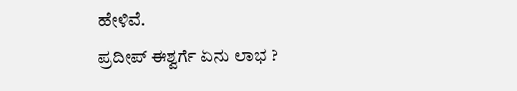ಹೇಳಿವೆ.
ಪ್ರದೀಪ್ ಈಶ್ವರ್ಗೆ ಏನು ಲಾಭ ?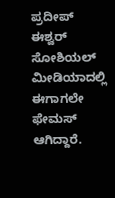ಪ್ರದೀಪ್ ಈಶ್ವರ್ ಸೋಶಿಯಲ್ ಮೀಡಿಯಾದಲ್ಲಿ ಈಗಾಗಲೇ ಫೇಮಸ್ ಆಗಿದ್ದಾರೆ.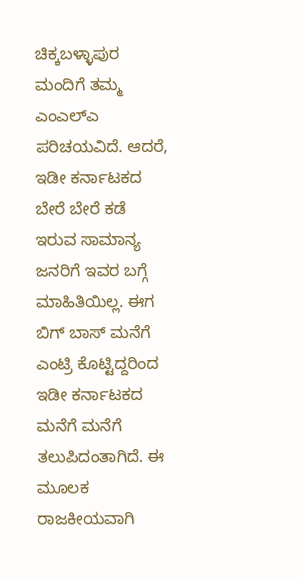ಚಿಕ್ಕಬಳ್ಳಾಪುರ ಮಂದಿಗೆ ತಮ್ಮ ಎಂಎಲ್ಎ ಪರಿಚಯವಿದೆ. ಆದರೆ, ಇಡೀ ಕರ್ನಾಟಕದ ಬೇರೆ ಬೇರೆ ಕಡೆ ಇರುವ ಸಾಮಾನ್ಯ ಜನರಿಗೆ ಇವರ ಬಗ್ಗೆ ಮಾಹಿತಿಯಿಲ್ಲ. ಈಗ ಬಿಗ್ ಬಾಸ್ ಮನೆಗೆ ಎಂಟ್ರಿ ಕೊಟ್ಟಿದ್ದರಿಂದ ಇಡೀ ಕರ್ನಾಟಕದ ಮನೆಗೆ ಮನೆಗೆ ತಲುಪಿದಂತಾಗಿದೆ. ಈ ಮೂಲಕ ರಾಜಕೀಯವಾಗಿ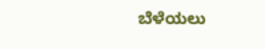ಬೆಳೆಯಲು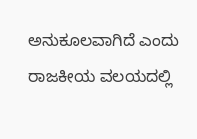ಅನುಕೂಲವಾಗಿದೆ ಎಂದು ರಾಜಕೀಯ ವಲಯದಲ್ಲಿ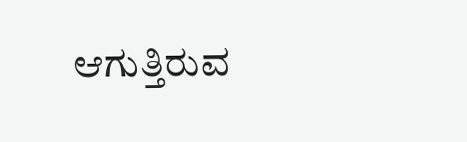ಆಗುತ್ತಿರುವ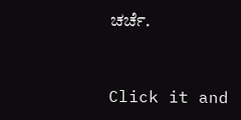ಚರ್ಚೆ.


Click it and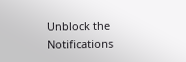Unblock the Notifications